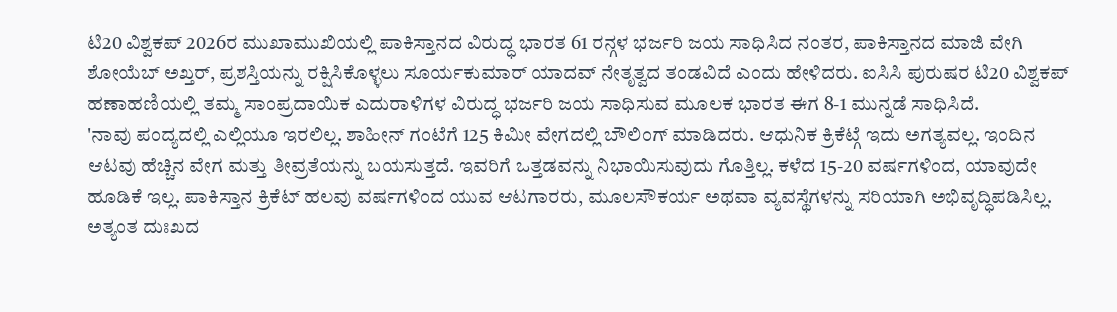ಟಿ20 ವಿಶ್ವಕಪ್ 2026ರ ಮುಖಾಮುಖಿಯಲ್ಲಿ ಪಾಕಿಸ್ತಾನದ ವಿರುದ್ಧ ಭಾರತ 61 ರನ್ಗಳ ಭರ್ಜರಿ ಜಯ ಸಾಧಿಸಿದ ನಂತರ, ಪಾಕಿಸ್ತಾನದ ಮಾಜಿ ವೇಗಿ ಶೋಯೆಬ್ ಅಖ್ತರ್, ಪ್ರಶಸ್ತಿಯನ್ನು ರಕ್ಷಿಸಿಕೊಳ್ಳಲು ಸೂರ್ಯಕುಮಾರ್ ಯಾದವ್ ನೇತೃತ್ವದ ತಂಡವಿದೆ ಎಂದು ಹೇಳಿದರು. ಐಸಿಸಿ ಪುರುಷರ ಟಿ20 ವಿಶ್ವಕಪ್ ಹಣಾಹಣಿಯಲ್ಲಿ ತಮ್ಮ ಸಾಂಪ್ರದಾಯಿಕ ಎದುರಾಳಿಗಳ ವಿರುದ್ಧ ಭರ್ಜರಿ ಜಯ ಸಾಧಿಸುವ ಮೂಲಕ ಭಾರತ ಈಗ 8-1 ಮುನ್ನಡೆ ಸಾಧಿಸಿದೆ.
'ನಾವು ಪಂದ್ಯದಲ್ಲಿ ಎಲ್ಲಿಯೂ ಇರಲಿಲ್ಲ. ಶಾಹೀನ್ ಗಂಟೆಗೆ 125 ಕಿಮೀ ವೇಗದಲ್ಲಿ ಬೌಲಿಂಗ್ ಮಾಡಿದರು. ಆಧುನಿಕ ಕ್ರಿಕೆಟ್ಗೆ ಇದು ಅಗತ್ಯವಲ್ಲ. ಇಂದಿನ ಆಟವು ಹೆಚ್ಚಿನ ವೇಗ ಮತ್ತು ತೀವ್ರತೆಯನ್ನು ಬಯಸುತ್ತದೆ. ಇವರಿಗೆ ಒತ್ತಡವನ್ನು ನಿಭಾಯಿಸುವುದು ಗೊತ್ತಿಲ್ಲ. ಕಳೆದ 15-20 ವರ್ಷಗಳಿಂದ, ಯಾವುದೇ ಹೂಡಿಕೆ ಇಲ್ಲ. ಪಾಕಿಸ್ತಾನ ಕ್ರಿಕೆಟ್ ಹಲವು ವರ್ಷಗಳಿಂದ ಯುವ ಆಟಗಾರರು, ಮೂಲಸೌಕರ್ಯ ಅಥವಾ ವ್ಯವಸ್ಥೆಗಳನ್ನು ಸರಿಯಾಗಿ ಅಭಿವೃದ್ಧಿಪಡಿಸಿಲ್ಲ. ಅತ್ಯಂತ ದುಃಖದ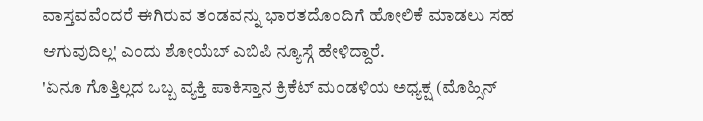ವಾಸ್ತವವೆಂದರೆ ಈಗಿರುವ ತಂಡವನ್ನು ಭಾರತದೊಂದಿಗೆ ಹೋಲಿಕೆ ಮಾಡಲು ಸಹ ಆಗುವುದಿಲ್ಲ' ಎಂದು ಶೋಯೆಬ್ ಎಬಿಪಿ ನ್ಯೂಸ್ಗೆ ಹೇಳಿದ್ದಾರೆ.
'ಏನೂ ಗೊತ್ತಿಲ್ಲದ ಒಬ್ಬ ವ್ಯಕ್ತಿ ಪಾಕಿಸ್ತಾನ ಕ್ರಿಕೆಟ್ ಮಂಡಳಿಯ ಅಧ್ಯಕ್ಷ (ಮೊಹ್ಸಿನ್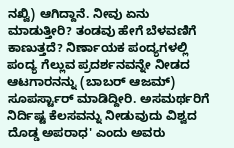ನಖ್ವಿ) ಆಗಿದ್ದಾನೆ. ನೀವು ಏನು ಮಾಡುತ್ತೀರಿ? ತಂಡವು ಹೇಗೆ ಬೆಳವಣಿಗೆ ಕಾಣುತ್ತದೆ? ನಿರ್ಣಾಯಕ ಪಂದ್ಯಗಳಲ್ಲಿ ಪಂದ್ಯ ಗೆಲ್ಲುವ ಪ್ರದರ್ಶನವನ್ನೇ ನೀಡದ ಆಟಗಾರನನ್ನು (ಬಾಬರ್ ಆಜಮ್) ಸೂಪರ್ಸ್ಟಾರ್ ಮಾಡಿದ್ದೀರಿ. ಅಸಮರ್ಥರಿಗೆ ನಿರ್ದಿಷ್ಟ ಕೆಲಸವನ್ನು ನೀಡುವುದು ವಿಶ್ವದ ದೊಡ್ಡ ಅಪರಾಧ' ಎಂದು ಅವರು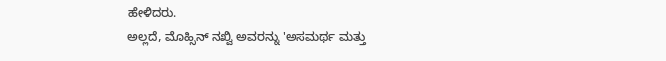ಹೇಳಿದರು.
ಅಲ್ಲದೆ, ಮೊಹ್ಸಿನ್ ನಖ್ವಿ ಅವರನ್ನು 'ಅಸಮರ್ಥ ಮತ್ತು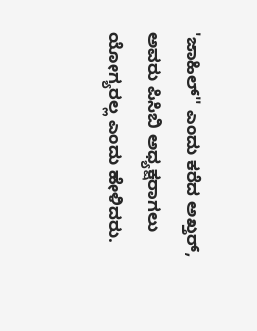'ಜಾಹಿಲ್'' ಎಂದು ಕರೆದ ಅಖ್ತರ್, ಅವರು ಪಿಸಿಬಿ ಅಧ್ಯಕ್ಷರಾಗಲು ಯೋಗ್ಯರಲ್ಲ ಎಂದು ಹೇಳಿದರು.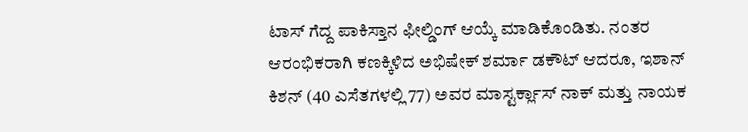ಟಾಸ್ ಗೆದ್ದ ಪಾಕಿಸ್ತಾನ ಫೀಲ್ಡಿಂಗ್ ಆಯ್ಕೆ ಮಾಡಿಕೊಂಡಿತು. ನಂತರ ಆರಂಭಿಕರಾಗಿ ಕಣಕ್ಕಿಳಿದ ಅಭಿಷೇಕ್ ಶರ್ಮಾ ಡಕೌಟ್ ಆದರೂ, ಇಶಾನ್ ಕಿಶನ್ (40 ಎಸೆತಗಳಲ್ಲಿ 77) ಅವರ ಮಾಸ್ಟರ್ಕ್ಲಾಸ್ ನಾಕ್ ಮತ್ತು ನಾಯಕ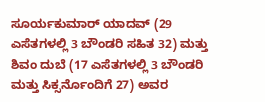ಸೂರ್ಯಕುಮಾರ್ ಯಾದವ್ (29 ಎಸೆತಗಳಲ್ಲಿ 3 ಬೌಂಡರಿ ಸಹಿತ 32) ಮತ್ತು ಶಿವಂ ದುಬೆ (17 ಎಸೆತಗಳಲ್ಲಿ 3 ಬೌಂಡರಿ ಮತ್ತು ಸಿಕ್ಸರ್ನೊಂದಿಗೆ 27) ಅವರ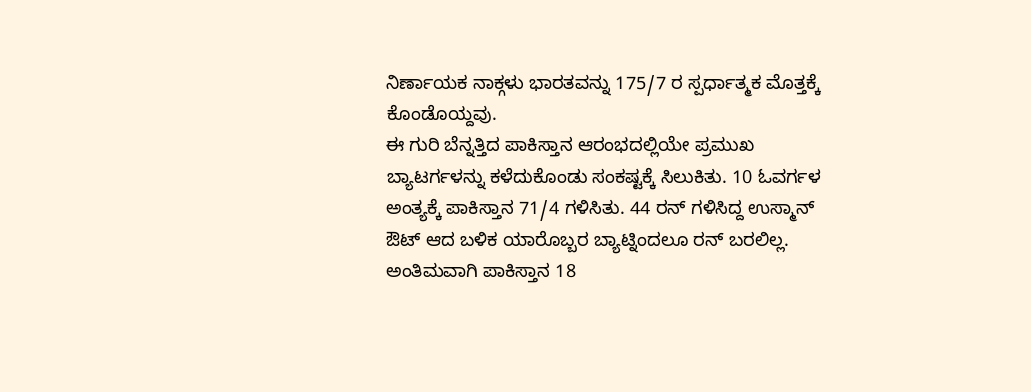ನಿರ್ಣಾಯಕ ನಾಕ್ಗಳು ಭಾರತವನ್ನು 175/7 ರ ಸ್ಪರ್ಧಾತ್ಮಕ ಮೊತ್ತಕ್ಕೆ ಕೊಂಡೊಯ್ದವು.
ಈ ಗುರಿ ಬೆನ್ನತ್ತಿದ ಪಾಕಿಸ್ತಾನ ಆರಂಭದಲ್ಲಿಯೇ ಪ್ರಮುಖ ಬ್ಯಾಟರ್ಗಳನ್ನು ಕಳೆದುಕೊಂಡು ಸಂಕಷ್ಟಕ್ಕೆ ಸಿಲುಕಿತು. 10 ಓವರ್ಗಳ ಅಂತ್ಯಕ್ಕೆ ಪಾಕಿಸ್ತಾನ 71/4 ಗಳಿಸಿತು. 44 ರನ್ ಗಳಿಸಿದ್ದ ಉಸ್ಮಾನ್ ಔಟ್ ಆದ ಬಳಿಕ ಯಾರೊಬ್ಬರ ಬ್ಯಾಟ್ನಿಂದಲೂ ರನ್ ಬರಲಿಲ್ಲ. ಅಂತಿಮವಾಗಿ ಪಾಕಿಸ್ತಾನ 18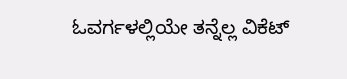ಓವರ್ಗಳಲ್ಲಿಯೇ ತನ್ನೆಲ್ಲ ವಿಕೆಟ್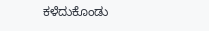ಕಳೆದುಕೊಂಡು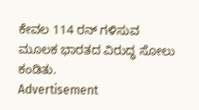ಕೇವಲ 114 ರನ್ ಗಳಿಸುವ ಮೂಲಕ ಭಾರತದ ವಿರುದ್ಧ ಸೋಲು ಕಂಡಿತು.
Advertisement